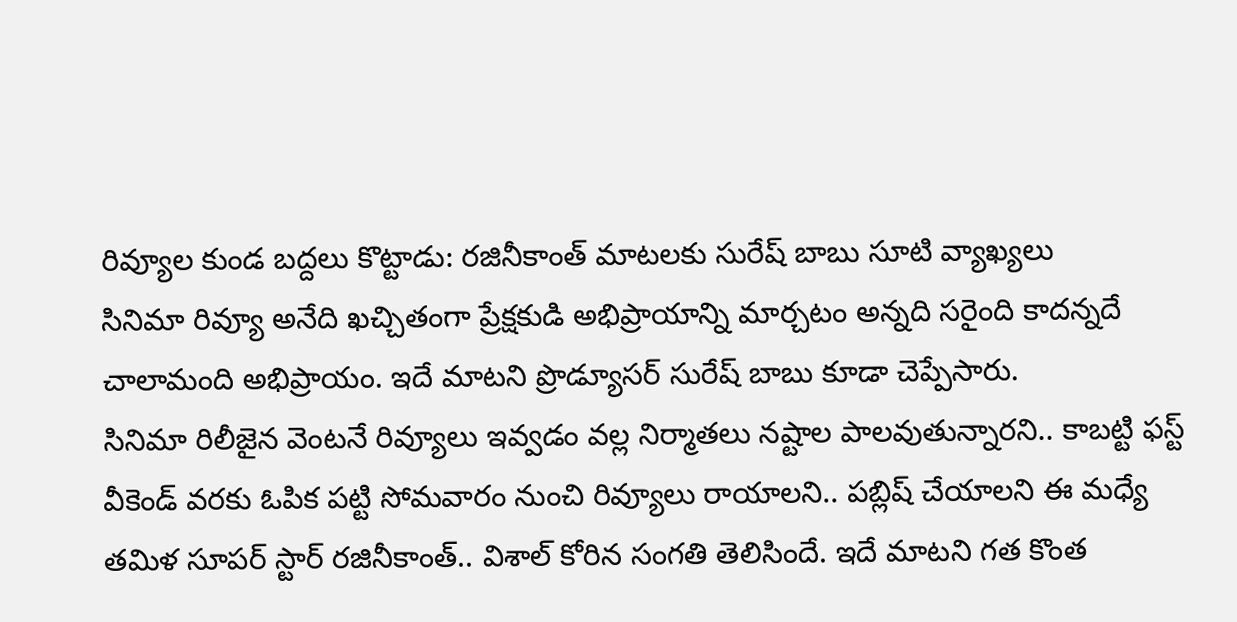రివ్యూల కుండ బద్దలు కొట్టాడు: రజినీకాంత్ మాటలకు సురేష్ బాబు సూటి వ్యాఖ్యలు
సినిమా రివ్యూ అనేది ఖచ్చితంగా ప్రేక్షకుడి అభిప్రాయాన్ని మార్చటం అన్నది సరైంది కాదన్నదే చాలామంది అభిప్రాయం. ఇదే మాటని ప్రొడ్యూసర్ సురేష్ బాబు కూడా చెప్పేసారు.
సినిమా రిలీజైన వెంటనే రివ్యూలు ఇవ్వడం వల్ల నిర్మాతలు నష్టాల పాలవుతున్నారని.. కాబట్టి ఫస్ట్ వీకెండ్ వరకు ఓపిక పట్టి సోమవారం నుంచి రివ్యూలు రాయాలని.. పబ్లిష్ చేయాలని ఈ మధ్యే తమిళ సూపర్ స్టార్ రజినీకాంత్.. విశాల్ కోరిన సంగతి తెలిసిందే. ఇదే మాటని గత కొంత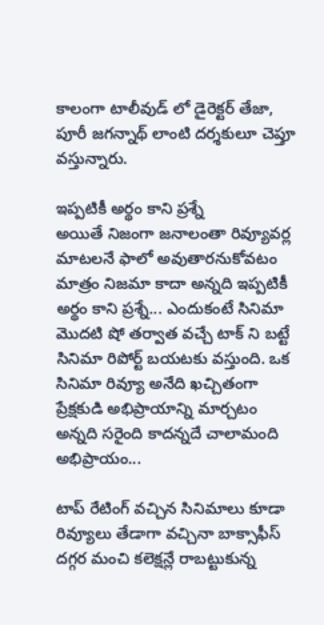కాలంగా టాలీవుడ్ లో డైరెక్టర్ తేజా, పూరీ జగన్నాథ్ లాంటి దర్శకులూ చెప్తూ వస్తున్నారు.

ఇప్పటికీ అర్థం కాని ప్రశ్నే
అయితే నిజంగా జనాలంతా రివ్యూవర్ల మాటలనే ఫాలో అవుతారనుకోవటం మాత్రం నిజమా కాదా అన్నది ఇప్పటికీ అర్థం కాని ప్రశ్నే... ఎందుకంటే సినిమా మొదటి షో తర్వాత వచ్చే టాక్ ని బట్టే సినిమా రిపోర్ట్ బయటకు వస్తుంది. ఒక సినిమా రివ్యూ అనేది ఖచ్చితంగా ప్రేక్షకుడి అభిప్రాయాన్ని మార్చటం అన్నది సరైంది కాదన్నదే చాలామంది అభిప్రాయం...

టాప్ రేటింగ్ వచ్చిన సినిమాలు కూడా
రివ్యూలు తేడాగా వచ్చినా బాక్సాఫీస్ దగ్గర మంచి కలెక్షన్లే రాబట్టుకున్న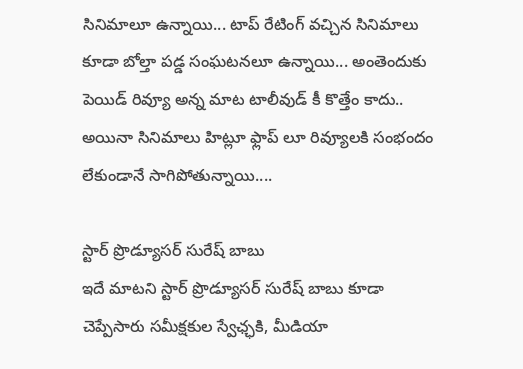సినిమాలూ ఉన్నాయి... టాప్ రేటింగ్ వచ్చిన సినిమాలు కూడా బోల్తా పడ్డ సంఘటనలూ ఉన్నాయి... అంతెందుకు పెయిడ్ రివ్యూ అన్న మాట టాలీవుడ్ కీ కొత్తేం కాదు.. అయినా సినిమాలు హిట్లూ ఫ్లాప్ లూ రివ్యూలకి సంభందం లేకుండానే సాగిపోతున్నాయి....

స్టార్ ప్రొడ్యూసర్ సురేష్ బాబు
ఇదే మాటని స్టార్ ప్రొడ్యూసర్ సురేష్ బాబు కూడా చెప్పేసారు సమీక్షకుల స్వేఛ్ఛకి, మీడియా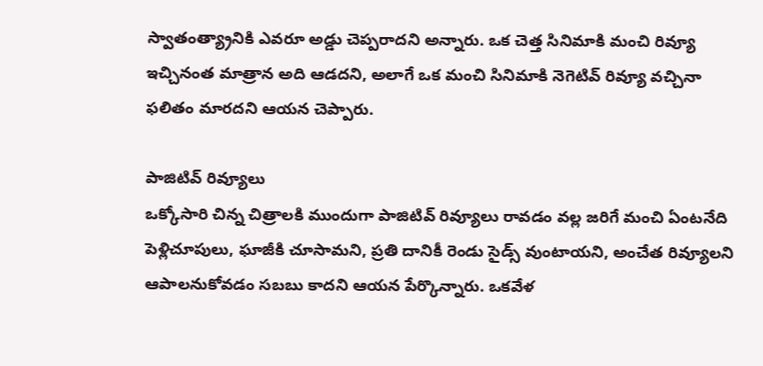స్వాతంత్య్రానికి ఎవరూ అడ్డు చెప్పరాదని అన్నారు. ఒక చెత్త సినిమాకి మంచి రివ్యూ ఇచ్చినంత మాత్రాన అది ఆడదని, అలాగే ఒక మంచి సినిమాకి నెగెటివ్ రివ్యూ వచ్చినా ఫలితం మారదని ఆయన చెప్పారు.

పాజిటివ్ రివ్యూలు
ఒక్కోసారి చిన్న చిత్రాలకి ముందుగా పాజిటివ్ రివ్యూలు రావడం వల్ల జరిగే మంచి ఏంటనేది పెళ్లిచూపులు, ఘాజీకి చూసామని, ప్రతి దానికీ రెండు సైడ్స్ వుంటాయని, అంచేత రివ్యూలని ఆపాలనుకోవడం సబబు కాదని ఆయన పేర్కొన్నారు. ఒకవేళ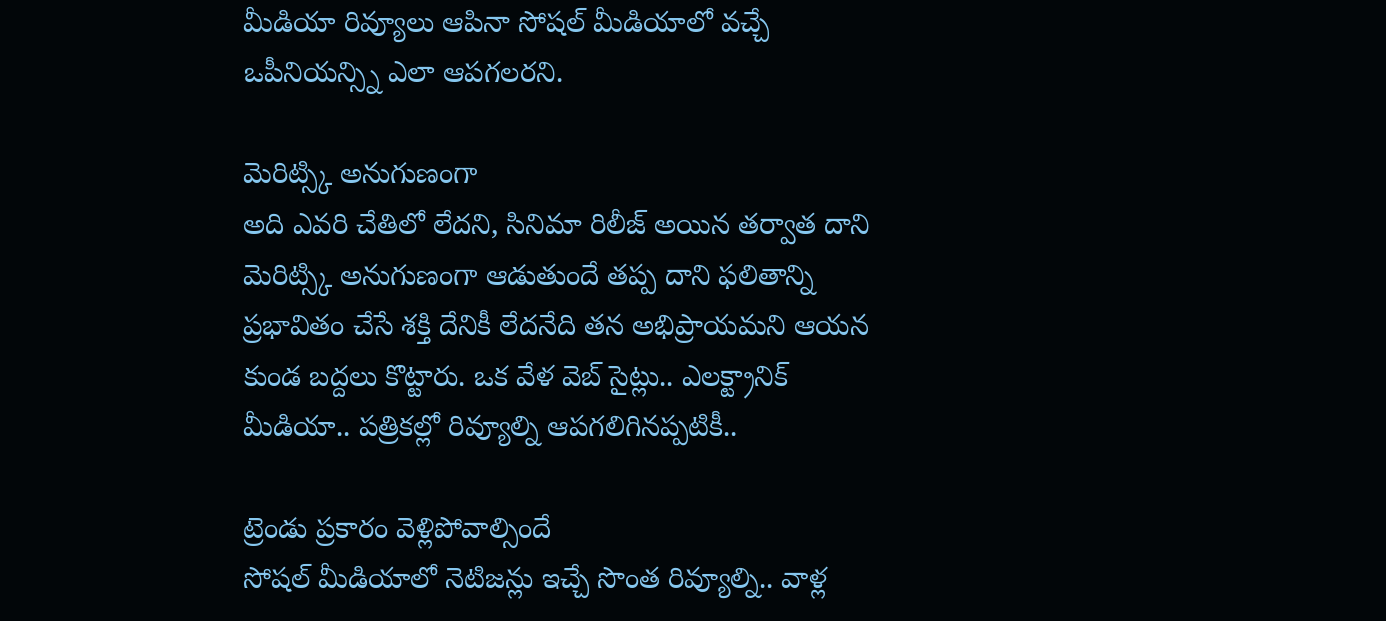మీడియా రివ్యూలు ఆపినా సోషల్ మీడియాలో వచ్చే ఒపీనియన్స్ని ఎలా ఆపగలరని.

మెరిట్స్కి అనుగుణంగా
అది ఎవరి చేతిలో లేదని, సినిమా రిలీజ్ అయిన తర్వాత దాని మెరిట్స్కి అనుగుణంగా ఆడుతుందే తప్ప దాని ఫలితాన్ని ప్రభావితం చేసే శక్తి దేనికీ లేదనేది తన అభిప్రాయమని ఆయన కుండ బద్దలు కొట్టారు. ఒక వేళ వెబ్ సైట్లు.. ఎలక్ట్రానిక్ మీడియా.. పత్రికల్లో రివ్యూల్ని ఆపగలిగినప్పటికీ..

ట్రెండు ప్రకారం వెళ్లిపోవాల్సిందే
సోషల్ మీడియాలో నెటిజన్లు ఇచ్చే సొంత రివ్యూల్ని.. వాళ్ల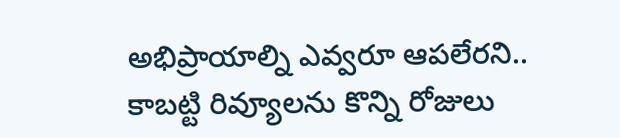అభిప్రాయాల్ని ఎవ్వరూ ఆపలేరని.. కాబట్టి రివ్యూలను కొన్ని రోజులు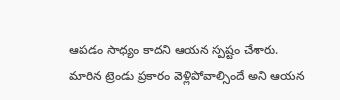ఆపడం సాధ్యం కాదని ఆయన స్పష్టం చేశారు. మారిన ట్రెండు ప్రకారం వెళ్లిపోవాల్సిందే అని ఆయన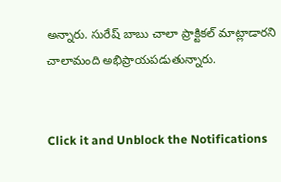అన్నారు. సురేష్ బాబు చాలా ప్రాక్టికల్ మాట్లాడారని చాలామంది అభిప్రాయపడుతున్నారు.


Click it and Unblock the Notifications